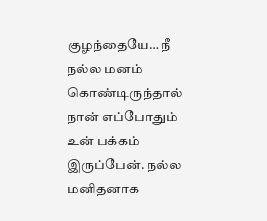குழந்தையே… நீ நல்ல மனம் கொண்டிருந்தால் நான் எப்போதும் உன் பக்கம் இருப்பேன். நல்ல மனிதனாக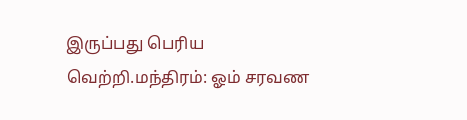இருப்பது பெரிய வெற்றி.மந்திரம்: ஓம் சரவண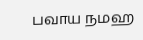பவாய நமஹ